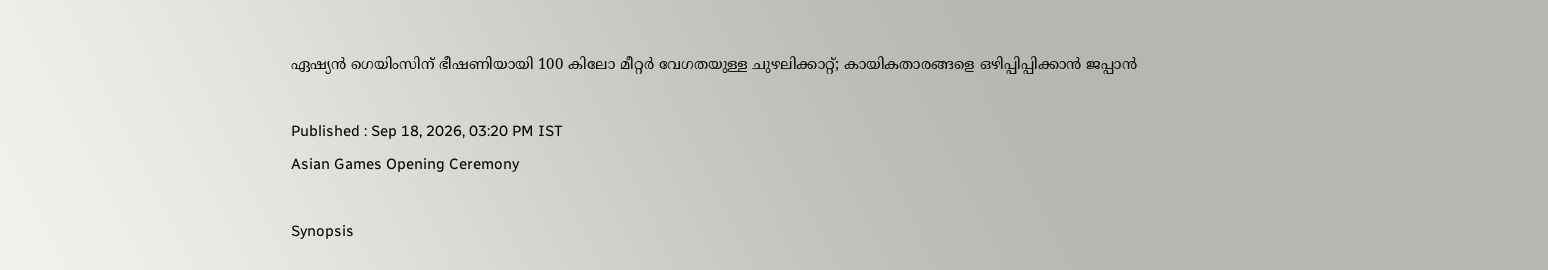ഏഷ്യൻ ഗെയിംസിന് ഭീഷണിയായി 100 കിലോ മീറ്റര്‍ വേഗതയുള്ള ചുഴലിക്കാറ്റ്; കായികതാരങ്ങളെ ഒഴിപ്പിപ്പിക്കാൻ ജപ്പാൻ

Published : Sep 18, 2026, 03:20 PM IST
Asian Games Opening Ceremony

Synopsis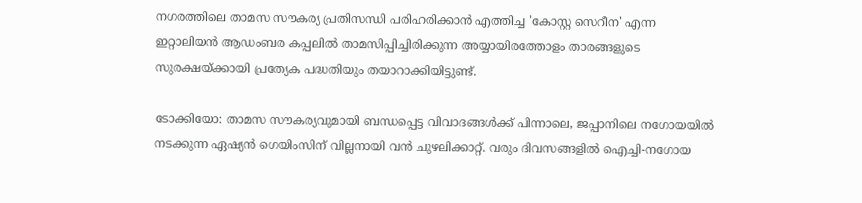നഗരത്തിലെ താമസ സൗകര്യ പ്രതിസന്ധി പരിഹരിക്കാൻ എത്തിച്ച 'കോസ്റ്റ സെറീന' എന്ന ഇറ്റാലിയൻ ആഡംബര കപ്പലിൽ താമസിപ്പിച്ചിരിക്കുന്ന അയ്യായിരത്തോളം താരങ്ങളുടെ സുരക്ഷയ്ക്കായി പ്രത്യേക പദ്ധതിയും തയാറാക്കിയിട്ടുണ്ട്.

ടോക്കിയോ: താമസ സൗകര്യവുമായി ബന്ധപ്പെട്ട വിവാദങ്ങൾക്ക് പിന്നാലെ, ജപ്പാനിലെ നഗോയയിൽ നടക്കുന്ന ഏഷ്യൻ ഗെയിംസിന് വില്ലനായി വൻ ചുഴലിക്കാറ്റ്. വരും ദിവസങ്ങളിൽ ഐച്ചി-നഗോയ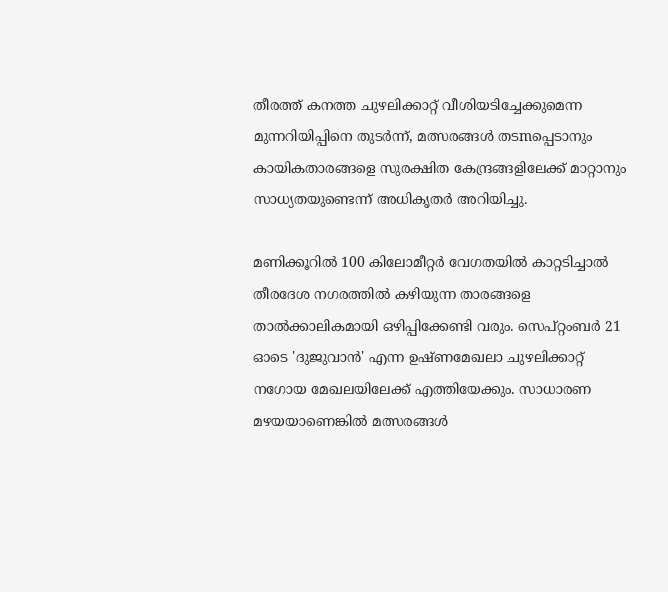തീരത്ത് കനത്ത ചുഴലിക്കാറ്റ് വീശിയടിച്ചേക്കുമെന്ന മുന്നറിയിപ്പിനെ തുടർന്ന്, മത്സരങ്ങൾ തടmപ്പെടാനും കായികതാരങ്ങളെ സുരക്ഷിത കേന്ദ്രങ്ങളിലേക്ക് മാറ്റാനും സാധ്യതയുണ്ടെന്ന് അധികൃതർ അറിയിച്ചു.

മണിക്കൂറിൽ 100 കിലോമീറ്റർ വേഗതയിൽ കാറ്റടിച്ചാൽ തീരദേശ നഗരത്തിൽ കഴിയുന്ന താരങ്ങളെ താൽക്കാലികമായി ഒഴിപ്പിക്കേണ്ടി വരും. സെപ്റ്റംബർ 21 ഓടെ 'ദുജുവാൻ' എന്ന ഉഷ്ണമേഖലാ ചുഴലിക്കാറ്റ് നഗോയ മേഖലയിലേക്ക് എത്തിയേക്കും. സാധാരണ മഴയയാണെങ്കിൽ മത്സരങ്ങൾ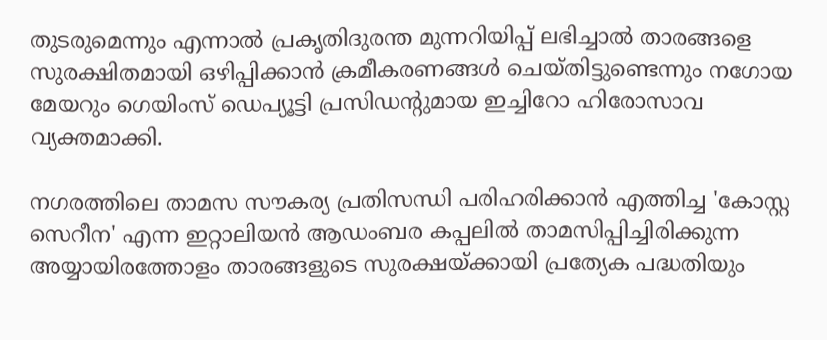തുടരുമെന്നും എന്നാൽ പ്രകൃതിദുരന്ത മുന്നറിയിപ്പ് ലഭിച്ചാൽ താരങ്ങളെ സുരക്ഷിതമായി ഒഴിപ്പിക്കാൻ ക്രമീകരണങ്ങൾ ചെയ്തിട്ടുണ്ടെന്നും നഗോയ മേയറും ഗെയിംസ് ഡെപ്യൂട്ടി പ്രസിഡന്‍റുമായ ഇച്ചിറോ ഹിരോസാവ വ്യക്തമാക്കി.

നഗരത്തിലെ താമസ സൗകര്യ പ്രതിസന്ധി പരിഹരിക്കാൻ എത്തിച്ച 'കോസ്റ്റ സെറീന' എന്ന ഇറ്റാലിയൻ ആഡംബര കപ്പലിൽ താമസിപ്പിച്ചിരിക്കുന്ന അയ്യായിരത്തോളം താരങ്ങളുടെ സുരക്ഷയ്ക്കായി പ്രത്യേക പദ്ധതിയും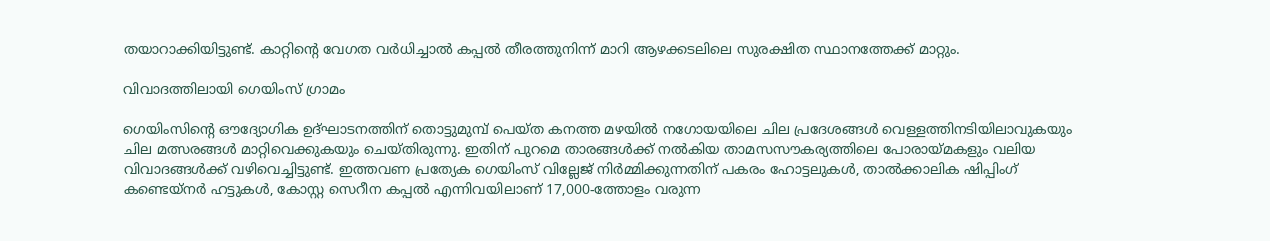തയാറാക്കിയിട്ടുണ്ട്. കാറ്റിന്‍റെ വേഗത വർധിച്ചാൽ കപ്പൽ തീരത്തുനിന്ന് മാറി ആഴക്കടലിലെ സുരക്ഷിത സ്ഥാനത്തേക്ക് മാറ്റും.

വിവാദത്തിലായി ഗെയിംസ് ഗ്രാമം

ഗെയിംസിന്‍റെ ഔദ്യോഗിക ഉദ്ഘാടനത്തിന് തൊട്ടുമുമ്പ് പെയ്ത കനത്ത മഴയിൽ നഗോയയിലെ ചില പ്രദേശങ്ങൾ വെള്ളത്തിനടിയിലാവുകയും ചില മത്സരങ്ങൾ മാറ്റിവെക്കുകയും ചെയ്തിരുന്നു. ഇതിന് പുറമെ താരങ്ങൾക്ക് നൽകിയ താമസസൗകര്യത്തിലെ പോരായ്മകളും വലിയ വിവാദങ്ങൾക്ക് വഴിവെച്ചിട്ടുണ്ട്. ഇത്തവണ പ്രത്യേക ഗെയിംസ് വില്ലേജ് നിർമ്മിക്കുന്നതിന് പകരം ഹോട്ടലുകൾ, താൽക്കാലിക ഷിപ്പിംഗ് കണ്ടെയ്നർ ഹട്ടുകൾ, കോസ്റ്റ സെറീന കപ്പൽ എന്നിവയിലാണ് 17,000-ത്തോളം വരുന്ന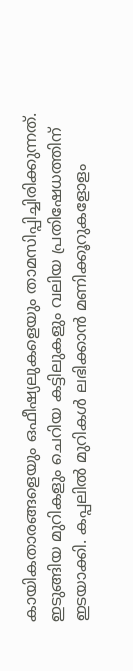കായികതാരങ്ങളെയും ഒഫീഷ്യലുകളെയും താമസിപ്പിച്ചിരിക്കുന്നത്. ഇടുങ്ങിയ മുറികളും ചെറിയ കട്ടിലുകളും വലിയ പ്രതിഷേധത്തിന് ഇടയാക്കി. കപ്പലിൽ മുറികൾ ലഭിക്കാൻ മണിക്കൂറുകളോളം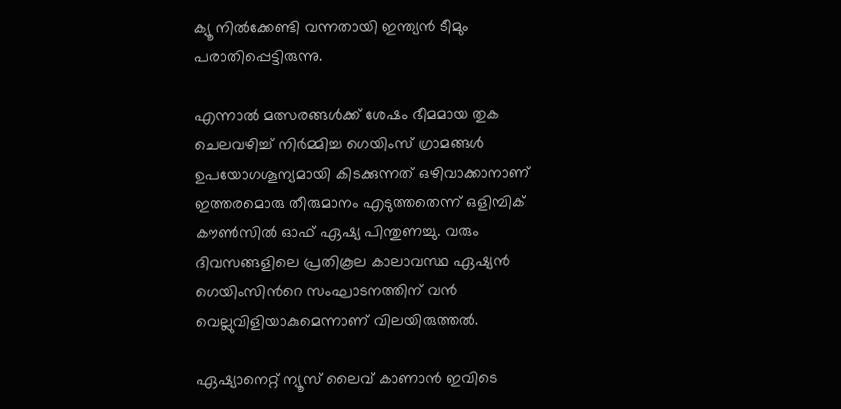ക്യൂ നിൽക്കേണ്ടി വന്നതായി ഇന്ത്യൻ ടീമും പരാതിപ്പെട്ടിരുന്നു.

എന്നാൽ മത്സരങ്ങൾക്ക് ശേഷം ഭീമമായ തുക ചെലവഴിച്ച് നിർമ്മിച്ച ഗെയിംസ് ഗ്രാമങ്ങൾ ഉപയോഗശൂന്യമായി കിടക്കുന്നത് ഒഴിവാക്കാനാണ് ഇത്തരമൊരു തീരുമാനം എടുത്തതെന്ന് ഒളിമ്പിക് കൗൺസിൽ ഓഫ് ഏഷ്യ പിന്തുണച്ചു. വരും ദിവസങ്ങളിലെ പ്രതികൂല കാലാവസ്ഥ ഏഷ്യൻ ഗെയിംസിന്‍റെ സംഘാടനത്തിന് വൻ വെല്ലുവിളിയാകുമെന്നാണ് വിലയിരുത്തൽ.

ഏഷ്യാനെറ്റ് ന്യൂസ് ലൈവ് കാണാന്‍ ഇവിടെ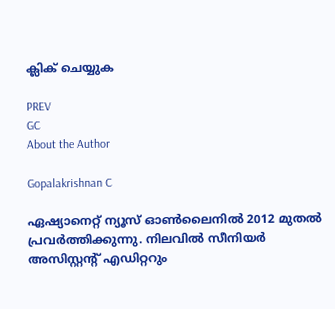ക്ലിക് ചെയ്യുക

PREV
GC
About the Author

Gopalakrishnan C

ഏഷ്യാനെറ്റ് ന്യൂസ് ഓണ്‍ലൈനില്‍ 2012 മുതല്‍ പ്രവര്‍ത്തിക്കുന്നു. നിലവില്‍ സീനിയര്‍ അസിസ്റ്റന്‍റ് എഡിറ്ററും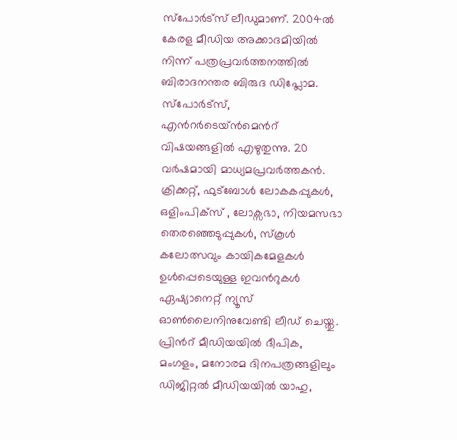സ്പോർട്സ് ലീഡുമാണ്. 2004ൽ കേരള മീഡിയ അക്കാദമിയില്‍ നിന്ന് പത്രപ്രവര്‍ത്തനത്തില്‍ ബിരാദനന്തര ബിരുദ ഡിപ്ലോമ. സ്പോര്‍ട്സ്, എന്‍റര്‍ടെയ്ൻമെന്‍റ് വിഷയങ്ങളില്‍ എഴുതുന്നു. 20 വര്‍ഷമായി മാധ്യമപ്രവര്‍ത്തകൻ. ക്രിക്കറ്റ്, ഫുട്ബോള്‍ ലോകകപ്പുകൾ, ഒളിംപിക്സ് , ലോക്സഭാ, നിയമസഭാ തെരഞ്ഞെടുപ്പുകള്‍, സ്കൂള്‍ കലോത്സവും കായികമേളകള്‍ ഉള്‍പ്പെടെയുള്ള ഇവന്‍റുകള്‍ ഏഷ്യാനെറ്റ് ന്യൂസ് ഓണ്‍ലൈനിനുവേണ്ടി ലീഡ് ചെയ്തു. പ്രിന്‍റ് മീഡിയയില്‍ ദീപിക, മംഗളം, മനോരമ ദിനപത്രങ്ങളിലും ഡിജിറ്റൽ മീഡിയയില്‍ യാഹു,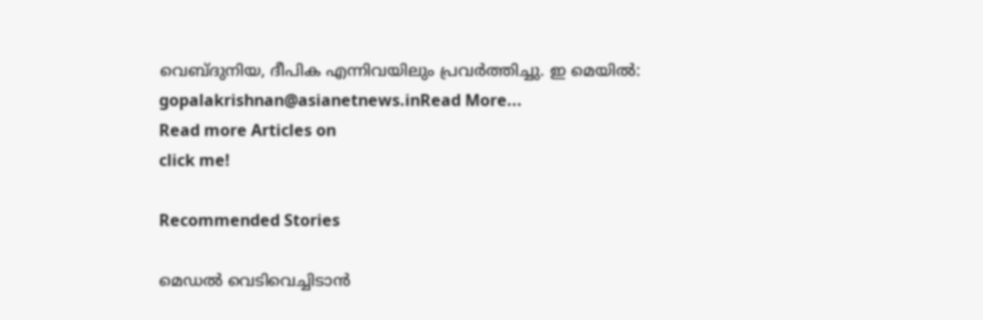വെബ്ദുനിയ, ദീപിക എന്നിവയിലും പ്രവര്‍ത്തിച്ചു. ഇ മെയില്‍: gopalakrishnan@asianetnews.inRead More...
Read more Articles on
click me!

Recommended Stories

മെഡല്‍ വെടിവെച്ചിടാന്‍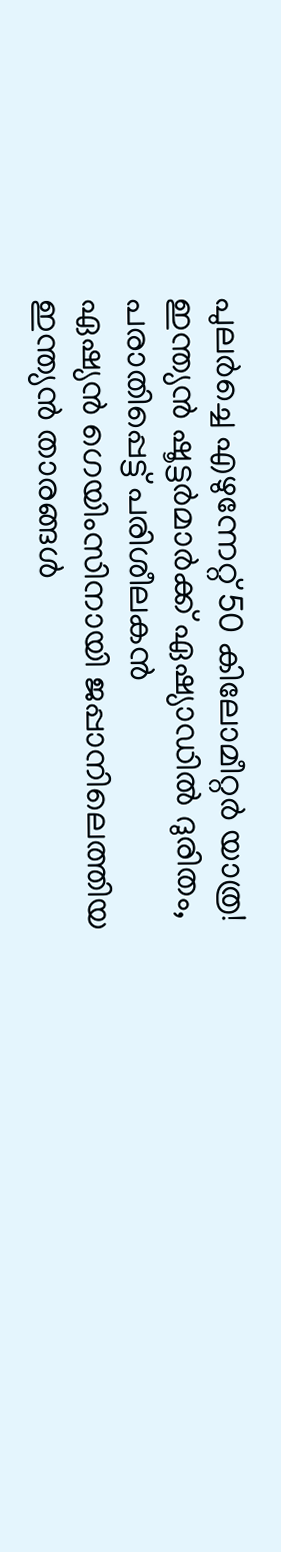പുലര്‍ച്ചെ എഴുന്നേറ്റ്‌ 50 കിലോമീറ്റര്‍ യാത്ര! ഇന്ത്യന്‍ ഷൂട്ടര്‍മാര്‍ക്ക്‌ ഏഷ്യാഡില്‍ ദുരിതം, പരാതിപ്പെട്ട്‌ പരിശീലകന്‍
ഏഷ്യൻ ഗെയിംസിനായി ജപ്പാനിലെത്തിയ ഇന്ത്യൻ താരങ്ങൾ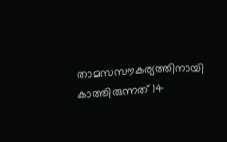താമസസൗകര്യത്തിനായി കാത്തിരുന്നത് 14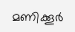മണിക്കൂർ